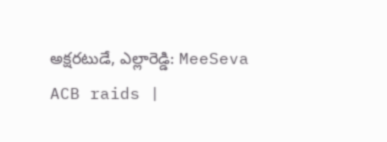అక్షరటుడే, ఎల్లారెడ్డి: MeeSeva ACB raids |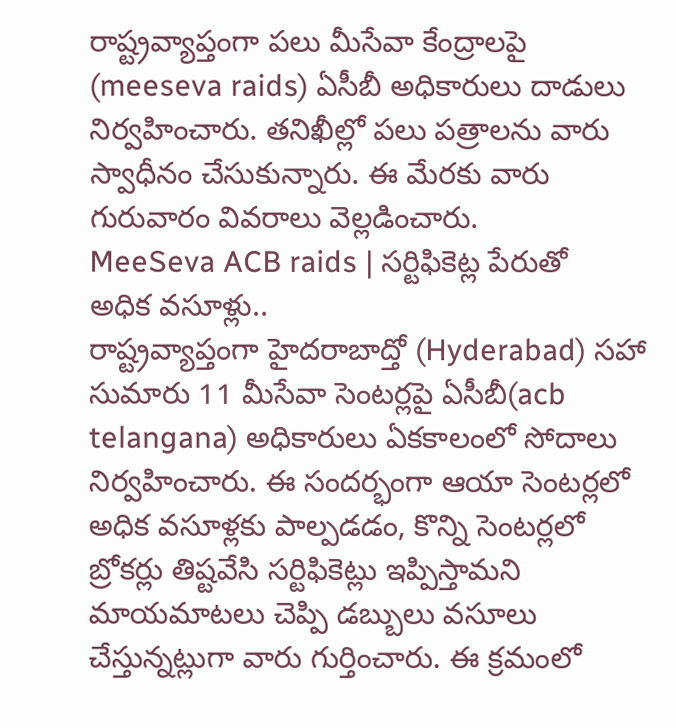రాష్ట్రవ్యాప్తంగా పలు మీసేవా కేంద్రాలపై (meeseva raids) ఏసీబీ అధికారులు దాడులు నిర్వహించారు. తనిఖీల్లో పలు పత్రాలను వారు స్వాధీనం చేసుకున్నారు. ఈ మేరకు వారు గురువారం వివరాలు వెల్లడించారు.
MeeSeva ACB raids | సర్టిఫికెట్ల పేరుతో అధిక వసూళ్లు..
రాష్ట్రవ్యాప్తంగా హైదరాబాద్తో (Hyderabad) సహా సుమారు 11 మీసేవా సెంటర్లపై ఏసీబీ(acb telangana) అధికారులు ఏకకాలంలో సోదాలు నిర్వహించారు. ఈ సందర్భంగా ఆయా సెంటర్లలో అధిక వసూళ్లకు పాల్పడడం, కొన్ని సెంటర్లలో బ్రోకర్లు తిష్టవేసి సర్టిఫికెట్లు ఇప్పిస్తామని మాయమాటలు చెప్పి డబ్బులు వసూలు చేస్తున్నట్లుగా వారు గుర్తించారు. ఈ క్రమంలో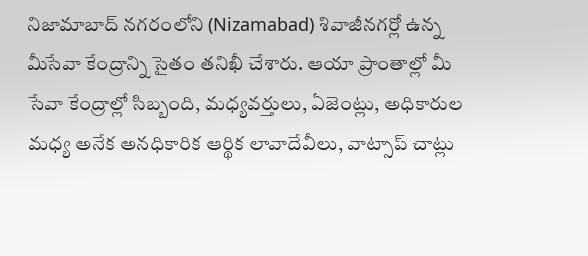నిజామాబాద్ నగరంలోని (Nizamabad) శివాజీనగర్లో ఉన్న మీసేవా కేంద్రాన్ని సైతం తనిఖీ చేశారు. ఆయా ప్రాంతాల్లో మీ సేవా కేంద్రాల్లో సిబ్బంది, మధ్యవర్తులు, ఏజెంట్లు, అధికారుల మధ్య అనేక అనధికారిక ఆర్థిక లావాదేవీలు, వాట్సాప్ చాట్లు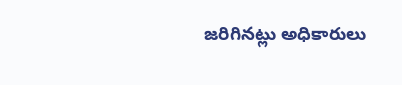జరిగినట్లు అధికారులు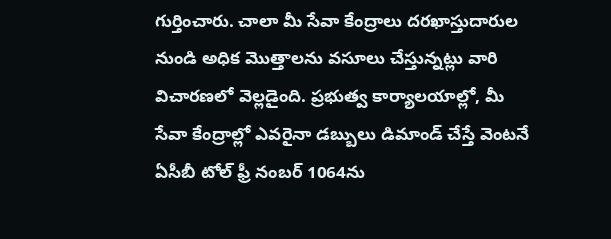గుర్తించారు. చాలా మీ సేవా కేంద్రాలు దరఖాస్తుదారుల నుండి అధిక మొత్తాలను వసూలు చేస్తున్నట్లు వారి విచారణలో వెల్లడైంది. ప్రభుత్వ కార్యాలయాల్లో, మీ సేవా కేంద్రాల్లో ఎవరైనా డబ్బులు డిమాండ్ చేస్తే వెంటనే ఏసీబీ టోల్ ఫ్రీ నంబర్ 1064ను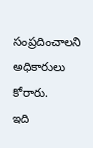సంప్రదించాలని అధికారులు కోరారు.
ఇది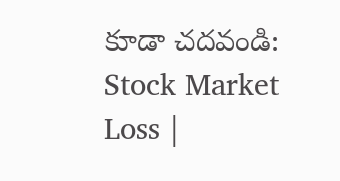కూడా చదవండి: Stock Market Loss |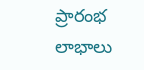ప్రారంభ లాభాలు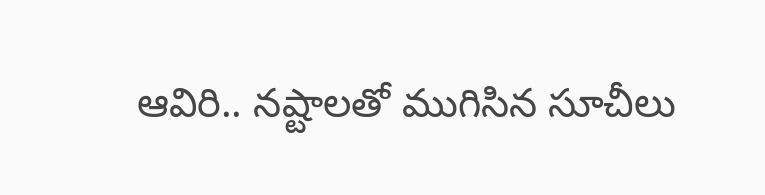ఆవిరి.. నష్టాలతో ముగిసిన సూచీలు